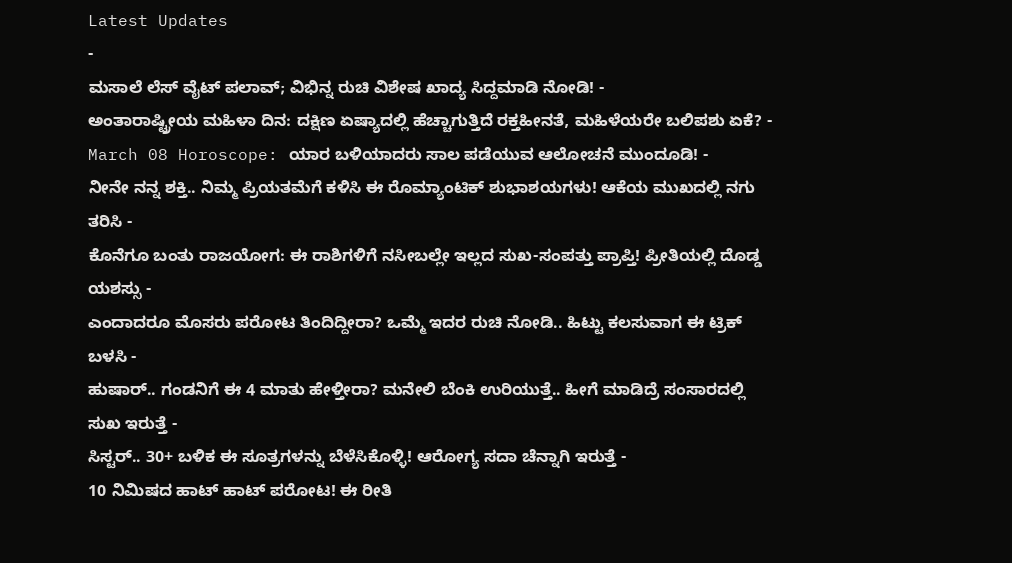Latest Updates
-
ಮಸಾಲೆ ಲೆಸ್ ವೈಟ್ ಪಲಾವ್; ವಿಭಿನ್ನ ರುಚಿ ವಿಶೇಷ ಖಾದ್ಯ ಸಿದ್ದಮಾಡಿ ನೋಡಿ! -
ಅಂತಾರಾಷ್ಟ್ರೀಯ ಮಹಿಳಾ ದಿನ: ದಕ್ಷಿಣ ಏಷ್ಯಾದಲ್ಲಿ ಹೆಚ್ಚಾಗುತ್ತಿದೆ ರಕ್ತಹೀನತೆ, ಮಹಿಳೆಯರೇ ಬಲಿಪಶು ಏಕೆ? -
March 08 Horoscope: ಯಾರ ಬಳಿಯಾದರು ಸಾಲ ಪಡೆಯುವ ಆಲೋಚನೆ ಮುಂದೂಡಿ! -
ನೀನೇ ನನ್ನ ಶಕ್ತಿ.. ನಿಮ್ಮ ಪ್ರಿಯತಮೆಗೆ ಕಳಿಸಿ ಈ ರೊಮ್ಯಾಂಟಿಕ್ ಶುಭಾಶಯಗಳು! ಆಕೆಯ ಮುಖದಲ್ಲಿ ನಗು ತರಿಸಿ -
ಕೊನೆಗೂ ಬಂತು ರಾಜಯೋಗ: ಈ ರಾಶಿಗಳಿಗೆ ನಸೀಬಲ್ಲೇ ಇಲ್ಲದ ಸುಖ-ಸಂಪತ್ತು ಪ್ರಾಪ್ತಿ! ಪ್ರೀತಿಯಲ್ಲಿ ದೊಡ್ಡ ಯಶಸ್ಸು -
ಎಂದಾದರೂ ಮೊಸರು ಪರೋಟ ತಿಂದಿದ್ದೀರಾ? ಒಮ್ಮೆ ಇದರ ರುಚಿ ನೋಡಿ.. ಹಿಟ್ಟು ಕಲಸುವಾಗ ಈ ಟ್ರಿಕ್ ಬಳಸಿ -
ಹುಷಾರ್.. ಗಂಡನಿಗೆ ಈ 4 ಮಾತು ಹೇಳ್ತೀರಾ? ಮನೇಲಿ ಬೆಂಕಿ ಉರಿಯುತ್ತೆ.. ಹೀಗೆ ಮಾಡಿದ್ರೆ ಸಂಸಾರದಲ್ಲಿ ಸುಖ ಇರುತ್ತೆ -
ಸಿಸ್ಟರ್.. 30+ ಬಳಿಕ ಈ ಸೂತ್ರಗಳನ್ನು ಬೆಳೆಸಿಕೊಳ್ಳಿ! ಆರೋಗ್ಯ ಸದಾ ಚೆನ್ನಾಗಿ ಇರುತ್ತೆ -
10 ನಿಮಿಷದ ಹಾಟ್ ಹಾಟ್ ಪರೋಟ! ಈ ರೀತಿ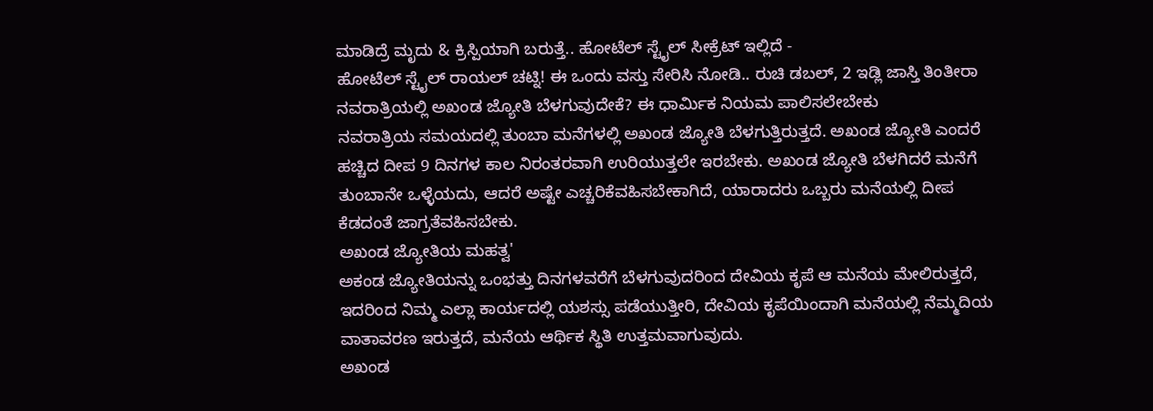ಮಾಡಿದ್ರೆ ಮೃದು & ಕ್ರಿಸ್ಪಿಯಾಗಿ ಬರುತ್ತೆ.. ಹೋಟೆಲ್ ಸ್ಟೈಲ್ ಸೀಕ್ರೆಟ್ ಇಲ್ಲಿದೆ -
ಹೋಟೆಲ್ ಸ್ಟೈಲ್ ರಾಯಲ್ ಚಟ್ನಿ! ಈ ಒಂದು ವಸ್ತು ಸೇರಿಸಿ ನೋಡಿ.. ರುಚಿ ಡಬಲ್, 2 ಇಡ್ಲಿ ಜಾಸ್ತಿ ತಿಂತೀರಾ
ನವರಾತ್ರಿಯಲ್ಲಿ ಅಖಂಡ ಜ್ಯೋತಿ ಬೆಳಗುವುದೇಕೆ? ಈ ಧಾರ್ಮಿಕ ನಿಯಮ ಪಾಲಿಸಲೇಬೇಕು
ನವರಾತ್ರಿಯ ಸಮಯದಲ್ಲಿ ತುಂಬಾ ಮನೆಗಳಲ್ಲಿ ಅಖಂಡ ಜ್ಯೋತಿ ಬೆಳಗುತ್ತಿರುತ್ತದೆ. ಅಖಂಡ ಜ್ಯೋತಿ ಎಂದರೆ ಹಚ್ಚಿದ ದೀಪ 9 ದಿನಗಳ ಕಾಲ ನಿರಂತರವಾಗಿ ಉರಿಯುತ್ತಲೇ ಇರಬೇಕು. ಅಖಂಡ ಜ್ಯೋತಿ ಬೆಳಗಿದರೆ ಮನೆಗೆ ತುಂಬಾನೇ ಒಳ್ಳೆಯದು, ಆದರೆ ಅಷ್ಟೇ ಎಚ್ಚರಿಕೆವಹಿಸಬೇಕಾಗಿದೆ, ಯಾರಾದರು ಒಬ್ಬರು ಮನೆಯಲ್ಲಿ ದೀಪ ಕೆಡದಂತೆ ಜಾಗ್ರತೆವಹಿಸಬೇಕು.
ಅಖಂಡ ಜ್ಯೋತಿಯ ಮಹತ್ವ'
ಅಕಂಡ ಜ್ಯೋತಿಯನ್ನು ಒಂಭತ್ತು ದಿನಗಳವರೆಗೆ ಬೆಳಗುವುದರಿಂದ ದೇವಿಯ ಕೃಪೆ ಆ ಮನೆಯ ಮೇಲಿರುತ್ತದೆ, ಇದರಿಂದ ನಿಮ್ಮ ಎಲ್ಲಾ ಕಾರ್ಯದಲ್ಲಿ ಯಶಸ್ಸು ಪಡೆಯುತ್ತೀರಿ, ದೇವಿಯ ಕೃಪೆಯಿಂದಾಗಿ ಮನೆಯಲ್ಲಿ ನೆಮ್ಮದಿಯ ವಾತಾವರಣ ಇರುತ್ತದೆ, ಮನೆಯ ಆರ್ಥಿಕ ಸ್ಥಿತಿ ಉತ್ತಮವಾಗುವುದು.
ಅಖಂಡ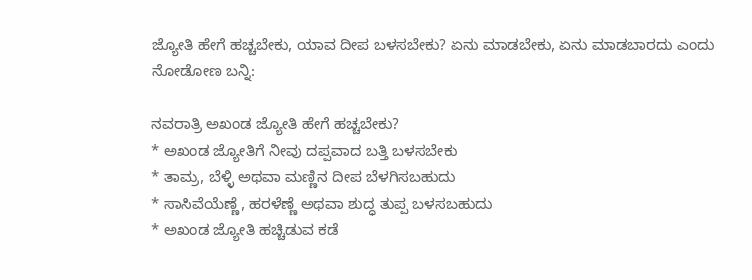ಜ್ಯೋತಿ ಹೇಗೆ ಹಚ್ಚಬೇಕು, ಯಾವ ದೀಪ ಬಳಸಬೇಕು? ಏನು ಮಾಡಬೇಕು, ಏನು ಮಾಡಬಾರದು ಎಂದು ನೋಡೋಣ ಬನ್ನಿ:

ನವರಾತ್ರಿ ಅಖಂಡ ಜ್ಯೋತಿ ಹೇಗೆ ಹಚ್ಚಬೇಕು?
* ಅಖಂಡ ಜ್ಯೋತಿಗೆ ನೀವು ದಪ್ಪವಾದ ಬತ್ತಿ ಬಳಸಬೇಕು
* ತಾಮ್ರ, ಬೆಳ್ಳಿ ಅಥವಾ ಮಣ್ಣಿನ ದೀಪ ಬೆಳಗಿಸಬಹುದು
* ಸಾಸಿವೆಯೆಣ್ಣೆ, ಹರಳೆಣ್ಣೆ ಅಥವಾ ಶುದ್ಧ ತುಪ್ಪ ಬಳಸಬಹುದು
* ಅಖಂಡ ಜ್ಯೋತಿ ಹಚ್ಚಿಡುವ ಕಡೆ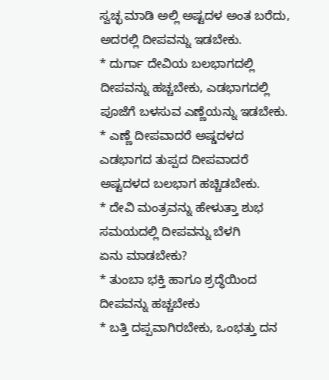ಸ್ವಚ್ಛ ಮಾಡಿ ಅಲ್ಲಿ ಅಷ್ಟದಳ ಅಂತ ಬರೆದು, ಅದರಲ್ಲಿ ದೀಪವನ್ನು ಇಡಬೇಕು.
* ದುರ್ಗಾ ದೇವಿಯ ಬಲಭಾಗದಲ್ಲಿ ದೀಪವನ್ನು ಹಚ್ಚಬೇಕು, ಎಡಭಾಗದಲ್ಲಿ ಪೂಜೆಗೆ ಬಳಸುವ ಎಣ್ಣೆಯನ್ನು ಇಡಬೇಕು.
* ಎಣ್ಣೆ ದೀಪವಾದರೆ ಅಷ್ಡದಳದ ಎಡಭಾಗದ ತುಪ್ಪದ ದೀಪವಾದರೆ ಅಷ್ಟದಳದ ಬಲಭಾಗ ಹಚ್ಚಿಡಬೇಕು.
* ದೇವಿ ಮಂತ್ರವನ್ನು ಹೇಳುತ್ತಾ ಶುಭ ಸಮಯದಲ್ಲಿ ದೀಪವನ್ನು ಬೆಳಗಿ
ಏನು ಮಾಡಬೇಕು?
* ತುಂಬಾ ಭಕ್ತಿ ಹಾಗೂ ಶ್ರದ್ಧೆಯಿಂದ ದೀಪವನ್ನು ಹಚ್ಚಬೇಕು
* ಬತ್ತಿ ದಪ್ಪವಾಗಿರಬೇಕು, ಒಂಭತ್ತು ದನ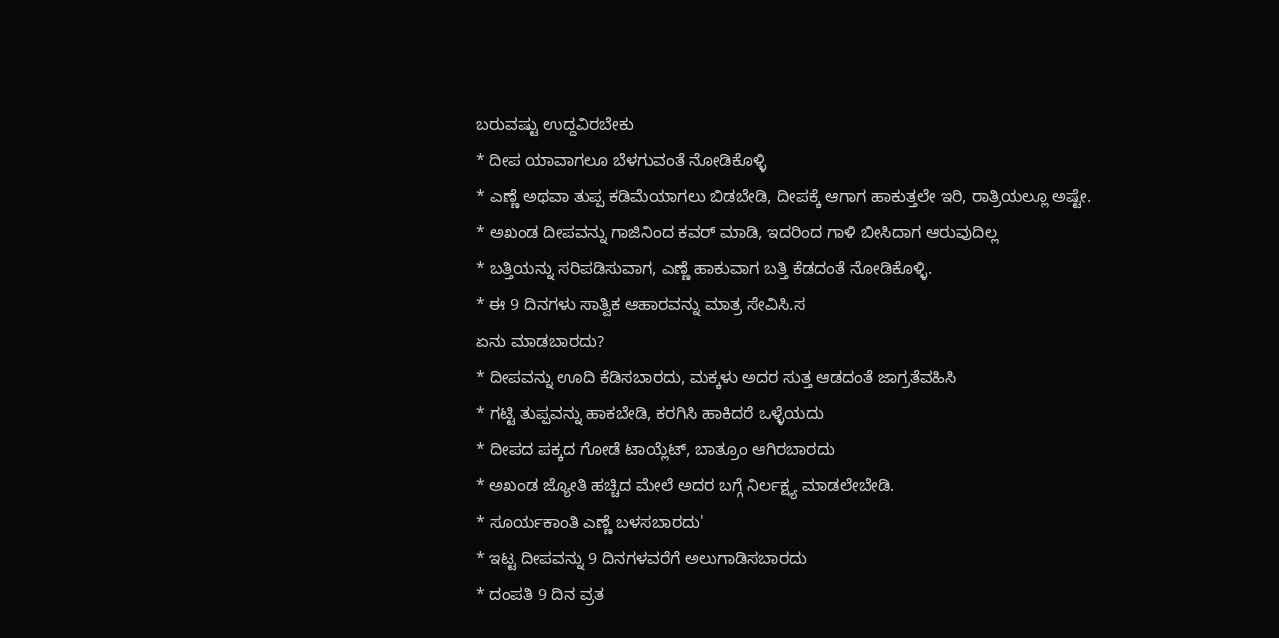ಬರುವಷ್ಟು ಉದ್ದವಿರಬೇಕು
* ದೀಪ ಯಾವಾಗಲೂ ಬೆಳಗುವಂತೆ ನೋಡಿಕೊಳ್ಳಿ
* ಎಣ್ಣೆ ಅಥವಾ ತುಪ್ಪ ಕಡಿಮೆಯಾಗಲು ಬಿಡಬೇಡಿ, ದೀಪಕ್ಕೆ ಆಗಾಗ ಹಾಕುತ್ತಲೇ ಇರಿ, ರಾತ್ರಿಯಲ್ಲೂ ಅಷ್ಟೇ.
* ಅಖಂಡ ದೀಪವನ್ನು ಗಾಜಿನಿಂದ ಕವರ್ ಮಾಡಿ, ಇದರಿಂದ ಗಾಳಿ ಬೀಸಿದಾಗ ಆರುವುದಿಲ್ಲ
* ಬತ್ತಿಯನ್ನು ಸರಿಪಡಿಸುವಾಗ, ಎಣ್ಣೆ ಹಾಕುವಾಗ ಬತ್ತಿ ಕೆಡದಂತೆ ನೋಡಿಕೊಳ್ಳಿ.
* ಈ 9 ದಿನಗಳು ಸಾತ್ವಿಕ ಆಹಾರವನ್ನು ಮಾತ್ರ ಸೇವಿಸಿ.ಸ
ಏನು ಮಾಡಬಾರದು?
* ದೀಪವನ್ನು ಊದಿ ಕೆಡಿಸಬಾರದು, ಮಕ್ಕಳು ಅದರ ಸುತ್ತ ಆಡದಂತೆ ಜಾಗ್ರತೆವಹಿಸಿ
* ಗಟ್ಟಿ ತುಪ್ಪವನ್ನು ಹಾಕಬೇಡಿ, ಕರಗಿಸಿ ಹಾಕಿದರೆ ಒಳ್ಳೆಯದು
* ದೀಪದ ಪಕ್ಕದ ಗೋಡೆ ಟಾಯ್ಲೆಟ್, ಬಾತ್ರೂಂ ಆಗಿರಬಾರದು
* ಅಖಂಡ ಜ್ಯೋತಿ ಹಚ್ಚಿದ ಮೇಲೆ ಅದರ ಬಗ್ಗೆ ನಿರ್ಲಕ್ಷ್ಯ ಮಾಡಲೇಬೇಡಿ.
* ಸೂರ್ಯಕಾಂತಿ ಎಣ್ಣೆ ಬಳಸಬಾರದು'
* ಇಟ್ಟ ದೀಪವನ್ನು 9 ದಿನಗಳವರೆಗೆ ಅಲುಗಾಡಿಸಬಾರದು
* ದಂಪತಿ 9 ದಿನ ವ್ರತ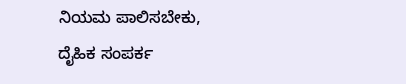ನಿಯಮ ಪಾಲಿಸಬೇಕು, ದೈಹಿಕ ಸಂಪರ್ಕ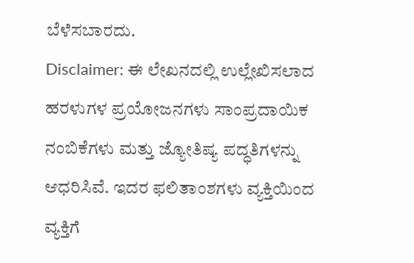ಬೆಳೆಸಬಾರದು.
Disclaimer: ಈ ಲೇಖನದಲ್ಲಿ ಉಲ್ಲೇಖಿಸಲಾದ ಹರಳುಗಳ ಪ್ರಯೋಜನಗಳು ಸಾಂಪ್ರದಾಯಿಕ ನಂಬಿಕೆಗಳು ಮತ್ತು ಜ್ಯೋತಿಷ್ಯ ಪದ್ಧತಿಗಳನ್ನು ಆಧರಿಸಿವೆ. ಇದರ ಫಲಿತಾಂಶಗಳು ವ್ಯಕ್ತಿಯಿಂದ ವ್ಯಕ್ತಿಗೆ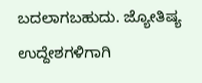ಬದಲಾಗಬಹುದು. ಜ್ಯೋತಿಷ್ಯ ಉದ್ದೇಶಗಳಿಗಾಗಿ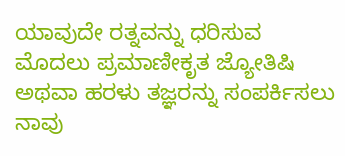ಯಾವುದೇ ರತ್ನವನ್ನು ಧರಿಸುವ ಮೊದಲು ಪ್ರಮಾಣೀಕೃತ ಜ್ಯೋತಿಷಿ ಅಥವಾ ಹರಳು ತಜ್ಞರನ್ನು ಸಂಪರ್ಕಿಸಲು ನಾವು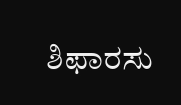ಶಿಫಾರಸು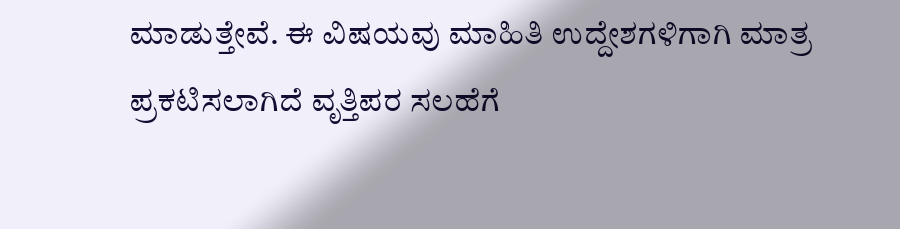ಮಾಡುತ್ತೇವೆ. ಈ ವಿಷಯವು ಮಾಹಿತಿ ಉದ್ದೇಶಗಳಿಗಾಗಿ ಮಾತ್ರ ಪ್ರಕಟಿಸಲಾಗಿದೆ ವೃತ್ತಿಪರ ಸಲಹೆಗೆ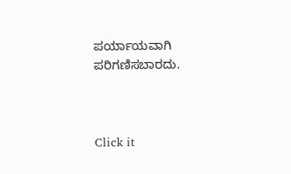ಪರ್ಯಾಯವಾಗಿ ಪರಿಗಣಿಸಬಾರದು.



Click it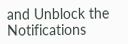and Unblock the Notifications